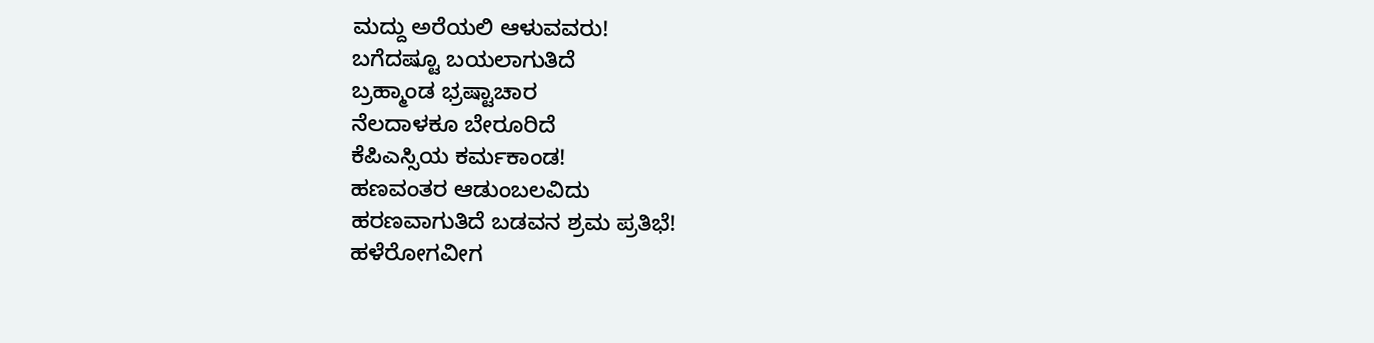ಮದ್ದು ಅರೆಯಲಿ ಆಳುವವರು!
ಬಗೆದಷ್ಟೂ ಬಯಲಾಗುತಿದೆ
ಬ್ರಹ್ಮಾಂಡ ಭ್ರಷ್ಟಾಚಾರ
ನೆಲದಾಳಕೂ ಬೇರೂರಿದೆ
ಕೆಪಿಎಸ್ಸಿಯ ಕರ್ಮಕಾಂಡ!
ಹಣವಂತರ ಆಡುಂಬಲವಿದು
ಹರಣವಾಗುತಿದೆ ಬಡವನ ಶ್ರಮ ಪ್ರತಿಭೆ!
ಹಳೆರೋಗವೀಗ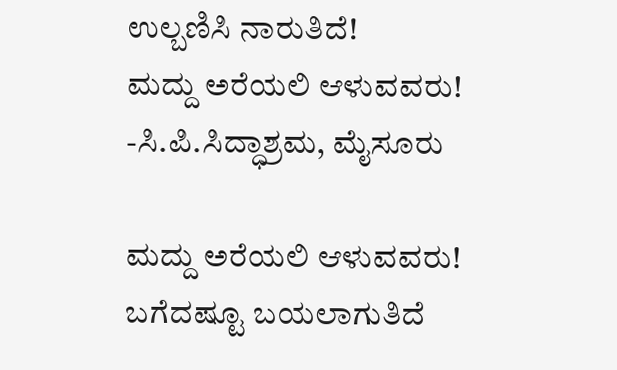ಉಲ್ಬಣಿಸಿ ನಾರುತಿದೆ!
ಮದ್ದು ಅರೆಯಲಿ ಆಳುವವರು!
-ಸಿ.ಪಿ.ಸಿದ್ಧಾಶ್ರಮ, ಮೈಸೂರು

ಮದ್ದು ಅರೆಯಲಿ ಆಳುವವರು!
ಬಗೆದಷ್ಟೂ ಬಯಲಾಗುತಿದೆ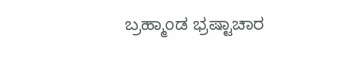ಬ್ರಹ್ಮಾಂಡ ಭ್ರಷ್ಟಾಚಾರ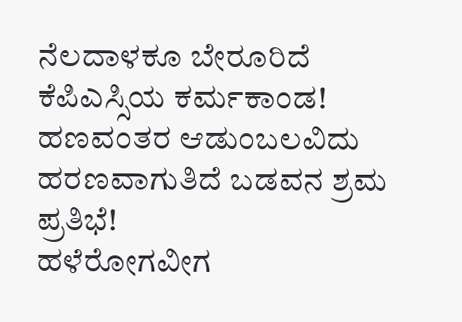ನೆಲದಾಳಕೂ ಬೇರೂರಿದೆ
ಕೆಪಿಎಸ್ಸಿಯ ಕರ್ಮಕಾಂಡ!
ಹಣವಂತರ ಆಡುಂಬಲವಿದು
ಹರಣವಾಗುತಿದೆ ಬಡವನ ಶ್ರಮ ಪ್ರತಿಭೆ!
ಹಳೆರೋಗವೀಗ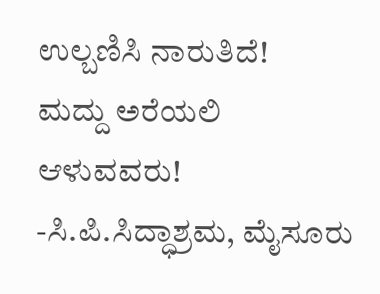ಉಲ್ಬಣಿಸಿ ನಾರುತಿದೆ!
ಮದ್ದು ಅರೆಯಲಿ ಆಳುವವರು!
-ಸಿ.ಪಿ.ಸಿದ್ಧಾಶ್ರಮ, ಮೈಸೂರು